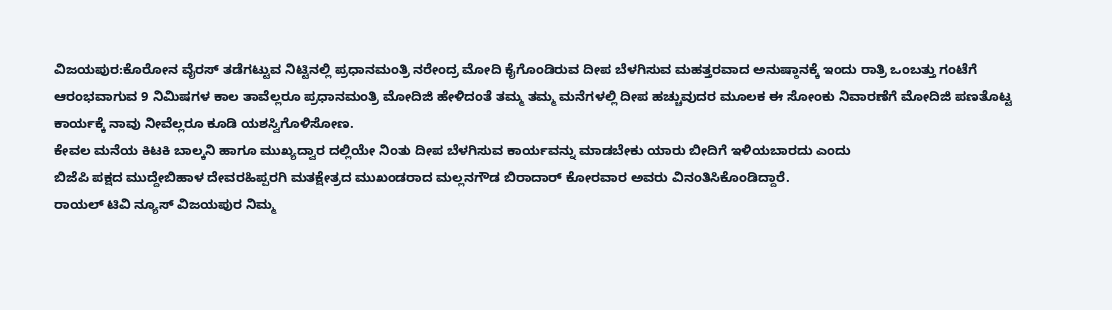ವಿಜಯಪುರ:ಕೊರೋನ ವೈರಸ್ ತಡೆಗಟ್ಟುವ ನಿಟ್ಟಿನಲ್ಲಿ ಪ್ರಧಾನಮಂತ್ರಿ ನರೇಂದ್ರ ಮೋದಿ ಕೈಗೊಂಡಿರುವ ದೀಪ ಬೆಳಗಿಸುವ ಮಹತ್ತರವಾದ ಅನುಷ್ಠಾನಕ್ಕೆ ಇಂದು ರಾತ್ರಿ ಒಂಬತ್ತು ಗಂಟೆಗೆ ಆರಂಭವಾಗುವ 9 ನಿಮಿಷಗಳ ಕಾಲ ತಾವೆಲ್ಲರೂ ಪ್ರಧಾನಮಂತ್ರಿ ಮೋದಿಜಿ ಹೇಳಿದಂತೆ ತಮ್ಮ ತಮ್ಮ ಮನೆಗಳಲ್ಲಿ ದೀಪ ಹಚ್ಚುವುದರ ಮೂಲಕ ಈ ಸೋಂಕು ನಿವಾರಣೆಗೆ ಮೋದಿಜಿ ಪಣತೊಟ್ಟ ಕಾರ್ಯಕ್ಕೆ ನಾವು ನೀವೆಲ್ಲರೂ ಕೂಡಿ ಯಶಸ್ವಿಗೊಳಿಸೋಣ.
ಕೇವಲ ಮನೆಯ ಕಿಟಕಿ ಬಾಲ್ಕನಿ ಹಾಗೂ ಮುಖ್ಯದ್ವಾರ ದಲ್ಲಿಯೇ ನಿಂತು ದೀಪ ಬೆಳಗಿಸುವ ಕಾರ್ಯವನ್ನು ಮಾಡಬೇಕು ಯಾರು ಬೀದಿಗೆ ಇಳಿಯಬಾರದು ಎಂದು
ಬಿಜೆಪಿ ಪಕ್ಷದ ಮುದ್ದೇಬಿಹಾಳ ದೇವರಹಿಪ್ಪರಗಿ ಮತಕ್ಷೇತ್ರದ ಮುಖಂಡರಾದ ಮಲ್ಲನಗೌಡ ಬಿರಾದಾರ್ ಕೋರವಾರ ಅವರು ವಿನಂತಿಸಿಕೊಂಡಿದ್ದಾರೆ.
ರಾಯಲ್ ಟಿವಿ ನ್ಯೂಸ್ ವಿಜಯಪುರ ನಿಮ್ಮ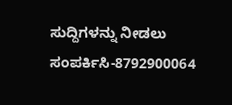ಸುದ್ದಿಗಳನ್ನು ನೀಡಲು ಸಂಪರ್ಕಿಸಿ-8792900064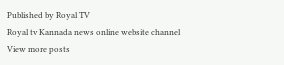Published by Royal TV
Royal tv Kannada news online website channel
View more posts